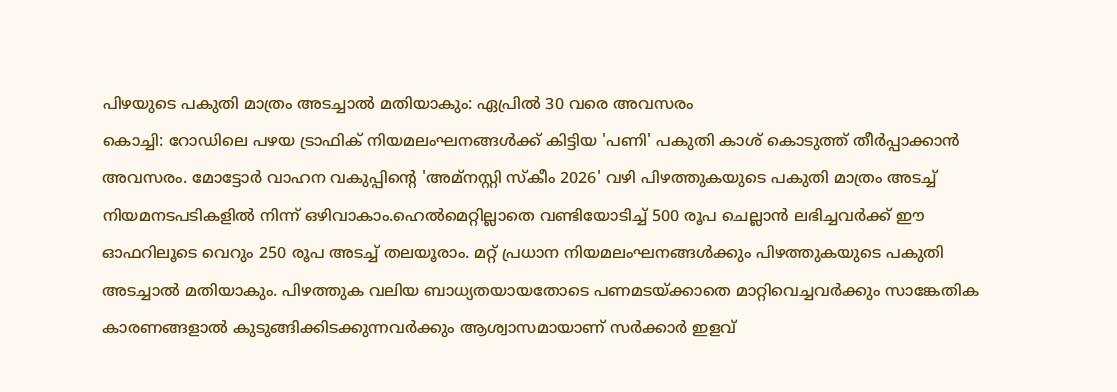പിഴയുടെ പകുതി മാത്രം അടച്ചാൽ മതിയാകും: ഏപ്രിൽ 30 വരെ അവസരം
കൊച്ചി: റോഡിലെ പഴയ ട്രാഫിക് നിയമലംഘനങ്ങൾക്ക് കിട്ടിയ 'പണി' പകുതി കാശ് കൊടുത്ത് തീർപ്പാക്കാൻ അവസരം. മോട്ടോർ വാഹന വകുപ്പിന്റെ 'അമ്നസ്റ്റി സ്കീം 2026' വഴി പിഴത്തുകയുടെ പകുതി മാത്രം അടച്ച് നിയമനടപടികളിൽ നിന്ന് ഒഴിവാകാം.ഹെൽമെറ്റില്ലാതെ വണ്ടിയോടിച്ച് 500 രൂപ ചെല്ലാൻ ലഭിച്ചവർക്ക് ഈ ഓഫറിലൂടെ വെറും 250 രൂപ അടച്ച് തലയൂരാം. മറ്റ് പ്രധാന നിയമലംഘനങ്ങൾക്കും പിഴത്തുകയുടെ പകുതി അടച്ചാൽ മതിയാകും. പിഴത്തുക വലിയ ബാധ്യതയായതോടെ പണമടയ്ക്കാതെ മാറ്റിവെച്ചവർക്കും സാങ്കേതിക കാരണങ്ങളാൽ കുടുങ്ങിക്കിടക്കുന്നവർക്കും ആശ്വാസമായാണ് സർക്കാർ ഇളവ്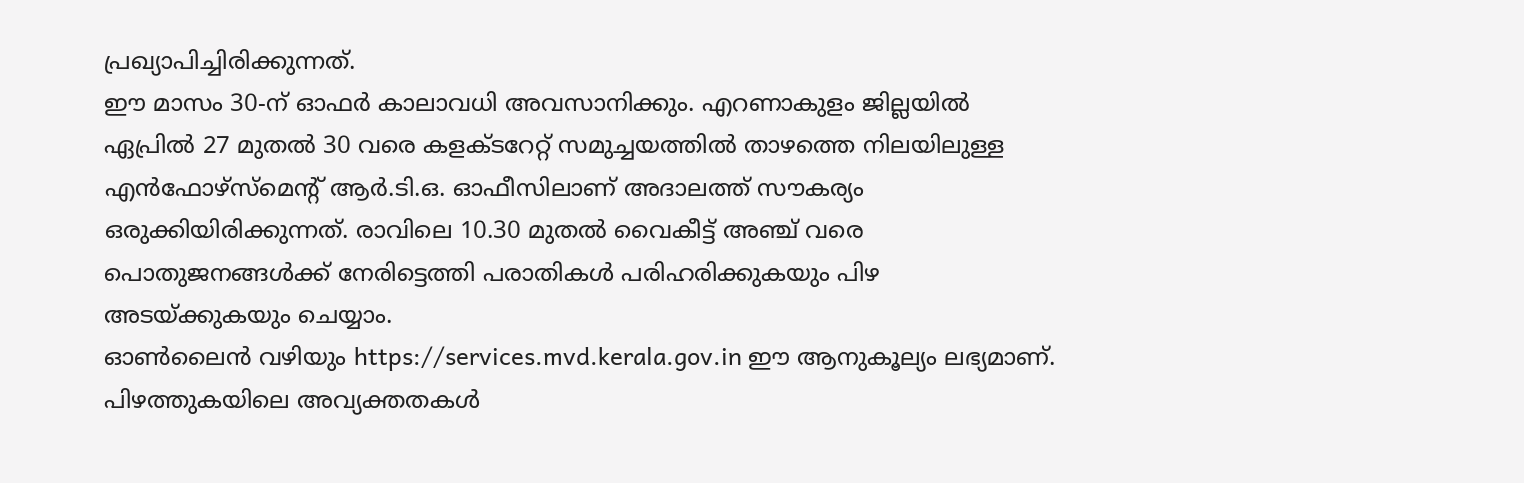പ്രഖ്യാപിച്ചിരിക്കുന്നത്.
ഈ മാസം 30-ന് ഓഫർ കാലാവധി അവസാനിക്കും. എറണാകുളം ജില്ലയിൽ ഏപ്രിൽ 27 മുതൽ 30 വരെ കളക്ടറേറ്റ് സമുച്ചയത്തിൽ താഴത്തെ നിലയിലുള്ള എൻഫോഴ്സ്മെന്റ് ആർ.ടി.ഒ. ഓഫീസിലാണ് അദാലത്ത് സൗകര്യം ഒരുക്കിയിരിക്കുന്നത്. രാവിലെ 10.30 മുതൽ വൈകീട്ട് അഞ്ച് വരെ പൊതുജനങ്ങൾക്ക് നേരിട്ടെത്തി പരാതികൾ പരിഹരിക്കുകയും പിഴ അടയ്ക്കുകയും ചെയ്യാം.
ഓൺലൈൻ വഴിയും https://services.mvd.kerala.gov.in ഈ ആനുകൂല്യം ലഭ്യമാണ്. പിഴത്തുകയിലെ അവ്യക്തതകൾ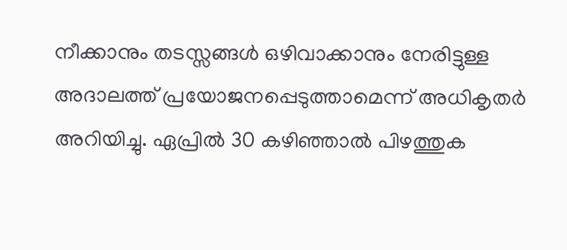നീക്കാനും തടസ്സങ്ങൾ ഒഴിവാക്കാനും നേരിട്ടുള്ള അദാലത്ത് പ്രയോജനപ്പെടുത്താമെന്ന് അധികൃതർ അറിയിച്ചു. ഏപ്രിൽ 30 കഴിഞ്ഞാൽ പിഴത്തുക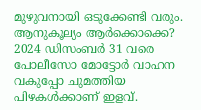മുഴുവനായി ഒടുക്കേണ്ടി വരും.
ആനുകൂല്യം ആർക്കൊക്കെ?
2024 ഡിസംബർ 31 വരെ പോലീസോ മോട്ടോർ വാഹന വകുപ്പോ ചുമത്തിയ പിഴകൾക്കാണ് ഇളവ്.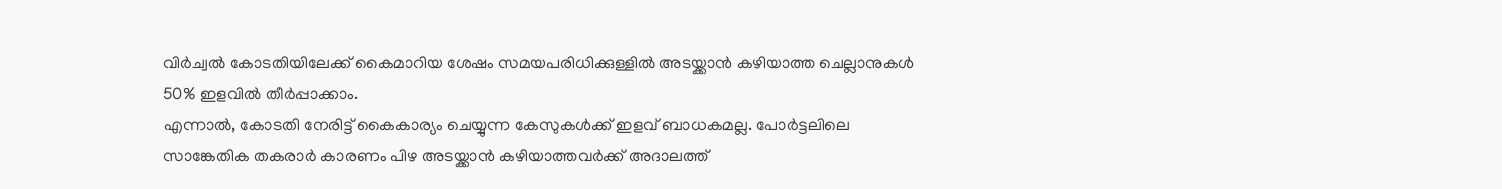വിർച്വൽ കോടതിയിലേക്ക് കൈമാറിയ ശേഷം സമയപരിധിക്കുള്ളിൽ അടയ്ക്കാൻ കഴിയാത്ത ചെല്ലാനുകൾ 50% ഇളവിൽ തീർപ്പാക്കാം.
എന്നാൽ, കോടതി നേരിട്ട് കൈകാര്യം ചെയ്യുന്ന കേസുകൾക്ക് ഇളവ് ബാധകമല്ല. പോർട്ടലിലെ സാങ്കേതിക തകരാർ കാരണം പിഴ അടയ്ക്കാൻ കഴിയാത്തവർക്ക് അദാലത്ത്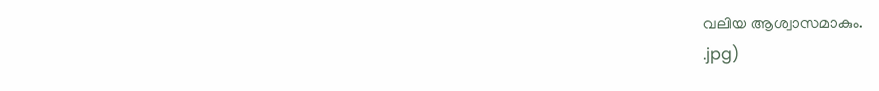വലിയ ആശ്വാസമാകും.
.jpg)